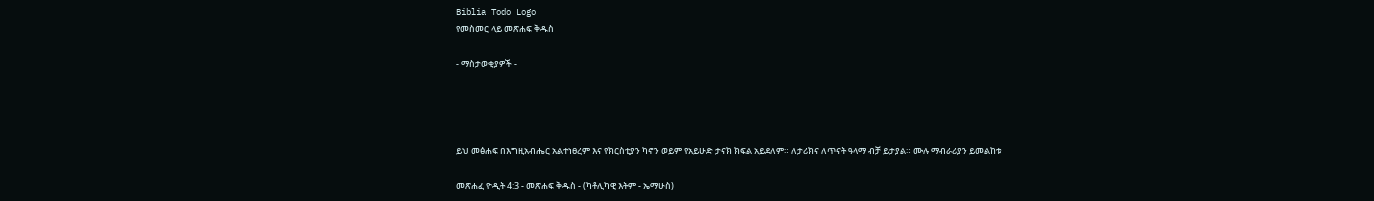Biblia Todo Logo
የመስመር ላይ መጽሐፍ ቅዱስ

- ማስታወቂያዎች -




ይህ መፅሐፍ በእግዚአብሔር አልተነፀረም እና የክርስቲያን ካኖን ወይም የአይሁድ ታናክ ክፍል አይደለም። ለታሪክና ለጥናት ዓላማ ብቻ ይታያል። ሙሉ ማብራሪያን ይመልከቱ

መጽሐፈ ዮዲት 4:3 - መጽሐፍ ቅዱስ - (ካቶሊካዊ እትም - ኤማሁስ)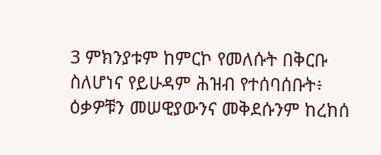3 ምክንያቱም ከምርኮ የመለሱት በቅርቡ ስለሆነና የይሁዳም ሕዝብ የተሰባሰቡት፥ ዕቃዎቹን መሠዊያውንና መቅደሱንም ከረከሰ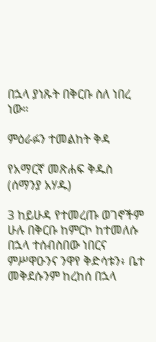በኋላ ያነጹት በቅርቡ ስለ ነበረ ነው።

ምዕራፉን ተመልከት ቅዳ

የአማርኛ መጽሐፍ ቅዱስ (ሰማንያ አሃዱ)

3 ከይሁዳ የተመረጡ ወገኖችም ሁሉ በቅርቡ ከምርኮ ከተመለሱ በኋላ ተሰብስበው ነበርና ምሥዋዑንና ንዋየ ቅድሳቱን፥ ቤተ መቅደሱንም ከረከሰ በኋላ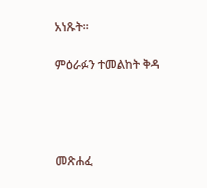አነጹት።

ምዕራፉን ተመልከት ቅዳ




መጽሐፈ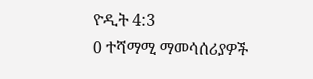ዮዲት 4:3
0 ተሻማሚ ማመሳሰሪያዎች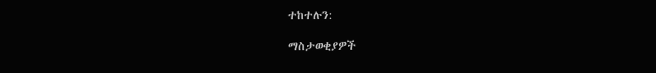ተከተሉን:

ማስታወቂያዎች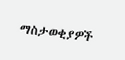ማስታወቂያዎች